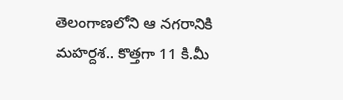తెలంగాణలోని ఆ నగరానికి మహర్దశ.. కొత్తగా 11 కి.మీ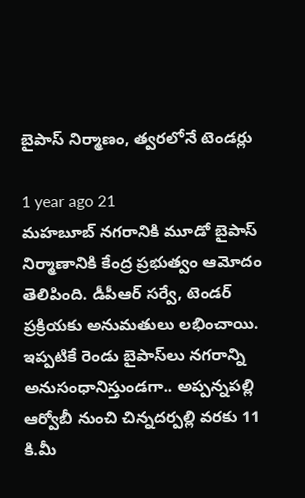బైపాస్ నిర్మాణం, త్వరలోనే టెండర్లు

1 year ago 21
మహబూబ్‌ నగరానికి మూడో బైపాస్ నిర్మాణానికి కేంద్ర ప్రభుత్వం ఆమోదం తెలిపింది. డీపీఆర్ సర్వే, టెండర్ ప్రక్రియకు అనుమతులు లభించాయి. ఇప్పటికే రెండు బైపాస్‌లు నగరాన్ని అనుసంధానిస్తుండగా.. అప్పన్నపల్లి ఆర్వోబీ నుంచి చిన్నదర్పల్లి వరకు 11 కి.మీ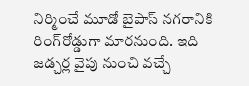నిర్మించే మూడో బైపాస్ నగరానికి రింగ్‌రోడ్డుగా మారనుంది. ఇది జడ్చర్ల వైపు నుంచి వచ్చే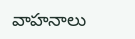వాహనాలు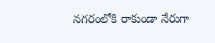నగరంలోకి రాకుండా నేరుగా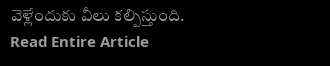వెళ్లేందుకు వీలు కల్పిస్తుంది.
Read Entire Article